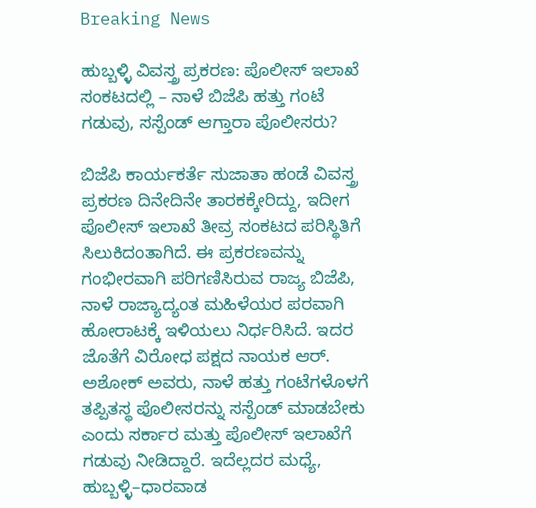Breaking News

ಹುಬ್ಬಳ್ಳಿ ವಿವಸ್ತ್ರ ಪ್ರಕರಣ: ಪೊಲೀಸ್ ಇಲಾಖೆ ಸಂಕಟದಲ್ಲಿ – ನಾಳೆ ಬಿಜೆಪಿ ಹತ್ತು ಗಂಟೆ ಗಡುವು, ಸಸ್ಪೆಂಡ್ ಆಗ್ತಾರಾ ಪೊಲೀಸರು?

ಬಿಜೆಪಿ ಕಾರ್ಯಕರ್ತೆ ಸುಜಾತಾ ಹಂಡೆ ವಿವಸ್ತ್ರ ಪ್ರಕರಣ ದಿನೇದಿನೇ ತಾರಕಕ್ಕೇರಿದ್ದು, ಇದೀಗ ಪೊಲೀಸ್ ಇಲಾಖೆ ತೀವ್ರ ಸಂಕಟದ ಪರಿಸ್ಥಿತಿಗೆ ಸಿಲುಕಿದಂತಾಗಿದೆ. ಈ ಪ್ರಕರಣವನ್ನು ಗಂಭೀರವಾಗಿ ಪರಿಗಣಿಸಿರುವ ರಾಜ್ಯ ಬಿಜೆಪಿ, ನಾಳೆ ರಾಜ್ಯಾದ್ಯಂತ ಮಹಿಳೆಯರ ಪರವಾಗಿ ಹೋರಾಟಕ್ಕೆ ಇಳಿಯಲು ನಿರ್ಧರಿಸಿದೆ. ಇದರ ಜೊತೆಗೆ ವಿರೋಧ ಪಕ್ಷದ ನಾಯಕ ಆರ್. ಅಶೋಕ್ ಅವರು, ನಾಳೆ ಹತ್ತು ಗಂಟೆಗಳೊಳಗೆ ತಪ್ಪಿತಸ್ಥ ಪೊಲೀಸರನ್ನು ಸಸ್ಪೆಂಡ್ ಮಾಡಬೇಕು ಎಂದು ಸರ್ಕಾರ ಮತ್ತು ಪೊಲೀಸ್ ಇಲಾಖೆಗೆ ಗಡುವು ನೀಡಿದ್ದಾರೆ. ಇದೆಲ್ಲದರ ಮಧ್ಯೆ, ಹುಬ್ಬಳ್ಳಿ–ಧಾರವಾಡ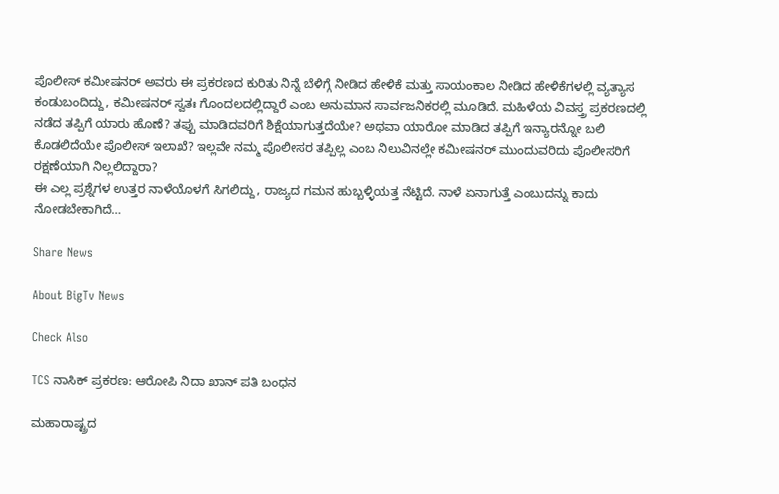ಪೊಲೀಸ್ ಕಮೀಷನರ್ ಅವರು ಈ ಪ್ರಕರಣದ ಕುರಿತು ನಿನ್ನೆ ಬೆಳಿಗ್ಗೆ ನೀಡಿದ ಹೇಳಿಕೆ ಮತ್ತು ಸಾಯಂಕಾಲ ನೀಡಿದ ಹೇಳಿಕೆಗಳಲ್ಲಿ ವ್ಯತ್ಯಾಸ ಕಂಡುಬಂದಿದ್ದು, ಕಮೀಷನರ್ ಸ್ವತಃ ಗೊಂದಲದಲ್ಲಿದ್ದಾರೆ ಎಂಬ ಅನುಮಾನ ಸಾರ್ವಜನಿಕರಲ್ಲಿ ಮೂಡಿದೆ. ಮಹಿಳೆಯ ವಿವಸ್ತ್ರ ಪ್ರಕರಣದಲ್ಲಿ ನಡೆದ ತಪ್ಪಿಗೆ ಯಾರು ಹೊಣೆ? ತಪ್ಪು ಮಾಡಿದವರಿಗೆ ಶಿಕ್ಷೆಯಾಗುತ್ತದೆಯೇ? ಅಥವಾ ಯಾರೋ ಮಾಡಿದ ತಪ್ಪಿಗೆ ಇನ್ಯಾರನ್ನೋ ಬಲಿ ಕೊಡಲಿದೆಯೇ ಪೊಲೀಸ್ ಇಲಾಖೆ? ಇಲ್ಲವೇ ನಮ್ಮ ಪೊಲೀಸರ ತಪ್ಪಿಲ್ಲ ಎಂಬ ನಿಲುವಿನಲ್ಲೇ ಕಮೀಷನರ್ ಮುಂದುವರಿದು ಪೊಲೀಸರಿಗೆ ರಕ್ಷಣೆಯಾಗಿ ನಿಲ್ಲಲಿದ್ದಾರಾ?
ಈ ಎಲ್ಲ ಪ್ರಶ್ನೆಗಳ ಉತ್ತರ ನಾಳೆಯೊಳಗೆ ಸಿಗಲಿದ್ದು, ರಾಜ್ಯದ ಗಮನ ಹುಬ್ಬಳ್ಳಿಯತ್ತ ನೆಟ್ಟಿದೆ. ನಾಳೆ ಏನಾಗುತ್ತೆ ಎಂಬುದನ್ನು ಕಾದು ನೋಡಬೇಕಾಗಿದೆ…

Share News

About BigTv News

Check Also

TCS ನಾಸಿಕ್ ಪ್ರಕರಣ: ಆರೋಪಿ ನಿದಾ ಖಾನ್ ಪತಿ ಬಂಧನ

ಮಹಾರಾಷ್ಟ್ರದ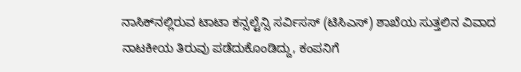ನಾಸಿಕ್‌ನಲ್ಲಿರುವ ಟಾಟಾ ಕನ್ಸಲ್ಟೆನ್ಸಿ ಸರ್ವಿಸಸ್ (ಟಿಸಿಎಸ್) ಶಾಖೆಯ ಸುತ್ತಲಿನ ವಿವಾದ ನಾಟಕೀಯ ತಿರುವು ಪಡೆದುಕೊಂಡಿದ್ದು, ಕಂಪನಿಗೆ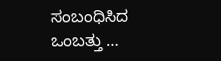ಸಂಬಂಧಿಸಿದ ಒಂಬತ್ತು …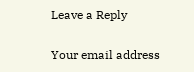Leave a Reply

Your email address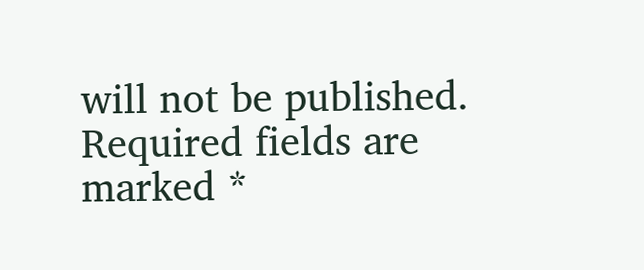will not be published. Required fields are marked *